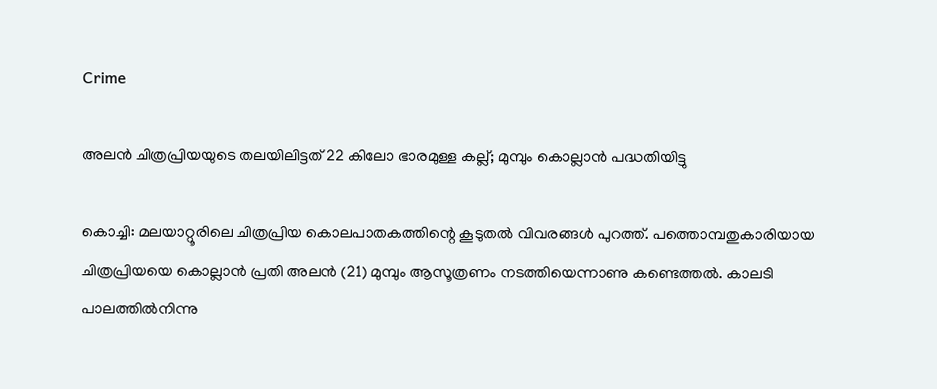Crime

അലന്‍ ചിത്രപ്രിയയുടെ തലയിലിട്ടത് 22 കിലോ ഭാരമുള്ള കല്ല്; മുമ്പും കൊല്ലാന്‍ പദ്ധതിയിട്ടു

കൊച്ചി: മലയാറ്റൂരിലെ ചിത്രപ്രിയ കൊലപാതകത്തിന്റെ കൂടുതല്‍ വിവരങ്ങള്‍ പുറത്ത്. പത്തൊമ്പതുകാരിയായ ചിത്രപ്രിയയെ കൊല്ലാന്‍ പ്രതി അലന്‍ (21) മുമ്പും ആസൂത്രണം നടത്തിയെന്നാണു കണ്ടെത്തല്‍. കാലടി പാലത്തില്‍നിന്നു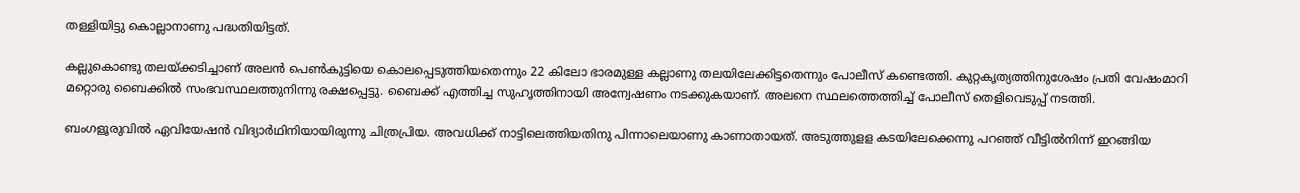തള്ളിയിട്ടു കൊല്ലാനാണു പദ്ധതിയിട്ടത്.

കല്ലുകൊണ്ടു തലയ്ക്കടിച്ചാണ് അലന്‍ പെണ്‍കുട്ടിയെ കൊലപ്പെടുത്തിയതെന്നും 22 കിലോ ഭാരമുള്ള കല്ലാണു തലയിലേക്കിട്ടതെന്നും പോലീസ് കണ്ടെത്തി. കുറ്റകൃത്യത്തിനുശേഷം പ്രതി വേഷംമാറി മറ്റൊരു ബൈക്കില്‍ സംഭവസ്ഥലത്തുനിന്നു രക്ഷപ്പെട്ടു. ബൈക്ക് എത്തിച്ച സുഹൃത്തിനായി അന്വേഷണം നടക്കുകയാണ്. അലനെ സ്ഥലത്തെത്തിച്ച് പോലീസ് തെളിവെടുപ്പ് നടത്തി.

ബംഗളൂരുവില്‍ ഏവിയേഷന്‍ വിദ്യാര്‍ഥിനിയായിരുന്നു ചിത്രപ്രിയ. അവധിക്ക് നാട്ടിലെത്തിയതിനു പിന്നാലെയാണു കാണാതായത്. അടുത്തുളള കടയിലേക്കെന്നു പറഞ്ഞ് വീട്ടില്‍നിന്ന് ഇറങ്ങിയ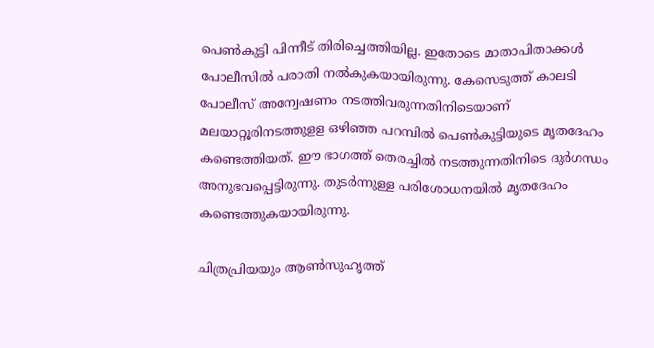പെണ്‍കുട്ടി പിന്നീട് തിരിച്ചെത്തിയില്ല. ഇതോടെ മാതാപിതാക്കള്‍ പോലീസില്‍ പരാതി നല്‍കുകയായിരുന്നു. കേസെടുത്ത് കാലടി പോലീസ് അന്വേഷണം നടത്തിവരുന്നതിനിടെയാണ് മലയാറ്റൂരിനടത്തുളള ഒഴിഞ്ഞ പറമ്പില്‍ പെണ്‍കുട്ടിയുടെ മൃതദേഹം കണ്ടെത്തിയത്. ഈ ഭാഗത്ത് തെരച്ചില്‍ നടത്തുന്നതിനിടെ ദുര്‍ഗന്ധം അനുഭവപ്പെട്ടിരുന്നു. തുടര്‍ന്നുള്ള പരിശോധനയില്‍ മൃതദേഹം കണ്ടെത്തുകയായിരുന്നു.

ചിത്രപ്രിയയും ആണ്‍സുഹൃത്ത്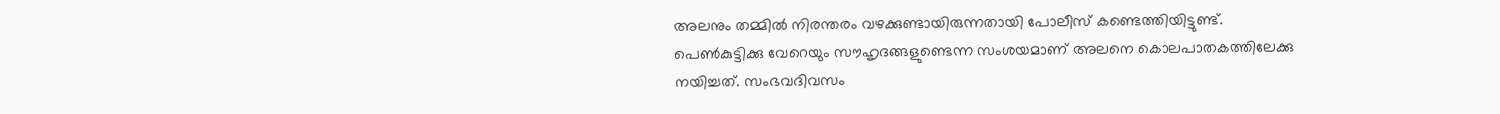അലനും തമ്മില്‍ നിരന്തരം വഴക്കുണ്ടായിരുന്നതായി പോലീസ് കണ്ടെത്തിയിട്ടുണ്ട്. പെണ്‍കുട്ടിക്കു വേറെയും സൗഹൃദങ്ങളുണ്ടെന്ന സംശയമാണ് അലനെ കൊലപാതകത്തിലേക്കു നയിച്ചത്. സംഭവദിവസം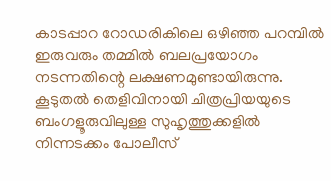കാടപ്പാറ റോഡരികിലെ ഒഴിഞ്ഞ പറമ്പില്‍ ഇരുവരും തമ്മില്‍ ബലപ്രയോഗം നടന്നതിന്റെ ലക്ഷണമുണ്ടായിരുന്നു. കൂടുതല്‍ തെളിവിനായി ചിത്രപ്രിയയുടെ ബംഗളൂരുവിലുള്ള സുഹൃത്തുക്കളില്‍ നിന്നടക്കം പോലീസ്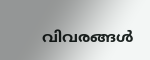വിവരങ്ങള്‍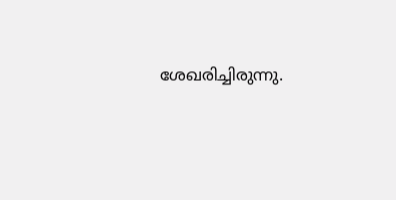ശേഖരിച്ചിരുന്നു.